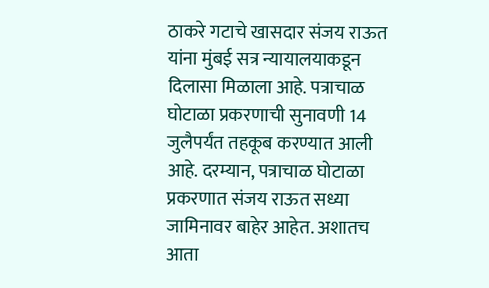ठाकरे गटाचे खासदार संजय राऊत यांना मुंबई सत्र न्यायालयाकडून दिलासा मिळाला आहे. पत्राचाळ घोटाळा प्रकरणाची सुनावणी 14 जुलैपर्यंत तहकूब करण्यात आली आहे. दरम्यान, पत्राचाळ घोटाळा प्रकरणात संजय राऊत सध्या जामिनावर बाहेर आहेत. अशातच आता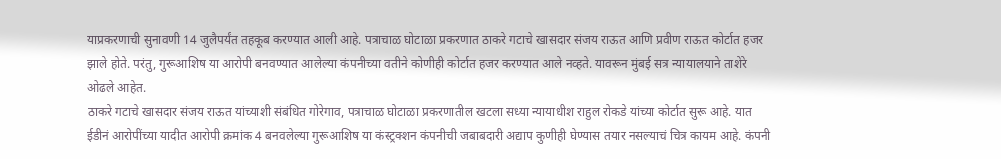याप्रकरणाची सुनावणी 14 जुलैपर्यंत तहकूब करण्यात आली आहे. पत्राचाळ घोटाळा प्रकरणात ठाकरे गटाचे खासदार संजय राऊत आणि प्रवीण राऊत कोर्टात हजर झाले होते. परंतु, गुरूआशिष या आरोपी बनवण्यात आलेल्या कंपनीच्या वतीने कोणीही कोर्टात हजर करण्यात आले नव्हते. यावरून मुंबई सत्र न्यायालयाने ताशेरे ओढले आहेत.
ठाकरे गटाचे खासदार संजय राऊत यांच्याशी संबंधित गोरेगाव, पत्राचाळ घोटाळा प्रकरणातील खटला सध्या न्यायाधीश राहुल रोकडे यांच्या कोर्टात सुरू आहे. यात ईडीनं आरोपींच्या यादीत आरोपी क्रमांक 4 बनवलेल्या गुरूआशिष या कंस्ट्रक्शन कंपनीची जबाबदारी अद्याप कुणीही घेण्यास तयार नसल्याचं चित्र कायम आहे. कंपनी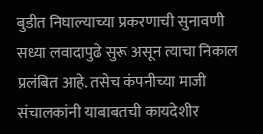बुडीत निघाल्याच्या प्रकरणाची सुनावणी सध्या लवादापुढे सुरू असून त्याचा निकाल प्रलंबित आहे. तसेच कंपनीच्या माजी संचालकांनी याबाबतची कायदेशीर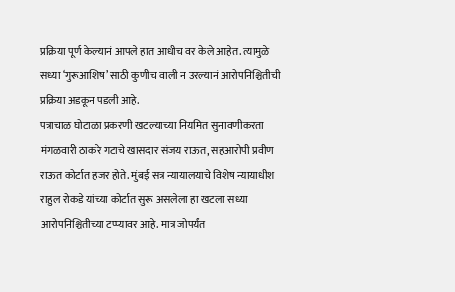प्रक्रिया पूर्ण केल्यानं आपले हात आधीच वर केले आहेत. त्यामुळे सध्या ‘गुरूआशिष’ साठी कुणीच वाली न उरल्यानं आरोपनिश्चितीची प्रक्रिया अडकून पडली आहे.
पत्राचाळ घोटाळा प्रकरणी खटल्याच्या नियमित सुनावणीकरता मंगळवारी ठाकरे गटाचे खासदार संजय राऊत, सहआरोपी प्रवीण राऊत कोर्टात हजर होते. मुंबई सत्र न्यायालयाचे विशेष न्यायाधीश राहुल रोकडे यांच्या कोर्टात सुरू असलेला हा खटला सध्या आरोपनिश्चितीच्या टप्प्यावर आहे. मात्र जोपर्यंत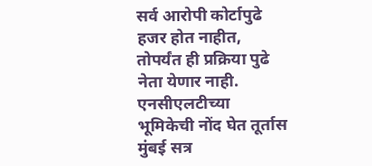सर्व आरोपी कोर्टापुढे हजर होत नाहीत, तोपर्यंत ही प्रक्रिया पुढे नेता येणार नाही. एनसीएलटीच्या भूमिकेची नोंद घेत तूर्तास मुंबई सत्र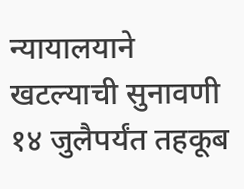न्यायालयाने खटल्याची सुनावणी १४ जुलैपर्यंत तहकूब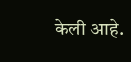केली आहे.